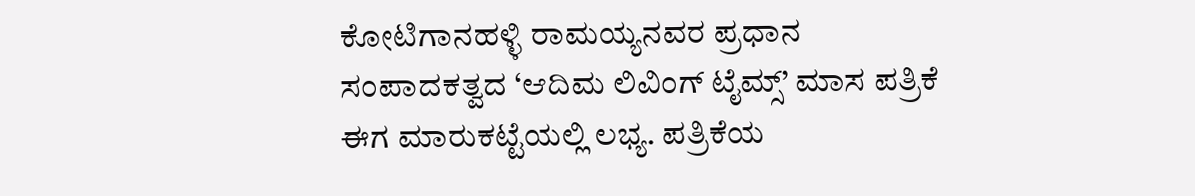ಕೋಟಿಗಾನಹಳ್ಳಿ ರಾಮಯ್ಯನವರ ಪ್ರಧಾನ ಸಂಪಾದಕತ್ವದ ‘ಆದಿಮ ಲಿವಿಂಗ್ ಟೈಮ್ಸ್’ ಮಾಸ ಪತ್ರಿಕೆ ಈಗ ಮಾರುಕಟ್ಟೆಯಲ್ಲಿ ಲಭ್ಯ. ಪತ್ರಿಕೆಯ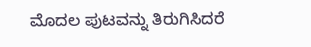ಮೊದಲ ಪುಟವನ್ನು ತಿರುಗಿಸಿದರೆ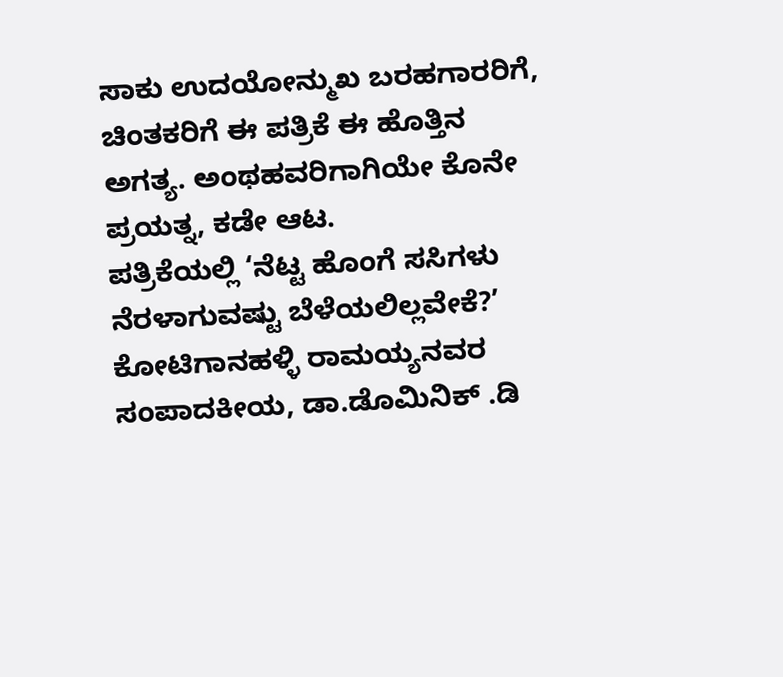ಸಾಕು ಉದಯೋನ್ಮುಖ ಬರಹಗಾರರಿಗೆ, ಚಿಂತಕರಿಗೆ ಈ ಪತ್ರಿಕೆ ಈ ಹೊತ್ತಿನ ಅಗತ್ಯ. ಅಂಥಹವರಿಗಾಗಿಯೇ ಕೊನೇ ಪ್ರಯತ್ನ, ಕಡೇ ಆಟ.
ಪತ್ರಿಕೆಯಲ್ಲಿ ‘ನೆಟ್ಟ ಹೊಂಗೆ ಸಸಿಗಳು ನೆರಳಾಗುವಷ್ಟು ಬೆಳೆಯಲಿಲ್ಲವೇಕೆ?’ ಕೋಟಿಗಾನಹಳ್ಳಿ ರಾಮಯ್ಯನವರ ಸಂಪಾದಕೀಯ, ಡಾ.ಡೊಮಿನಿಕ್ .ಡಿ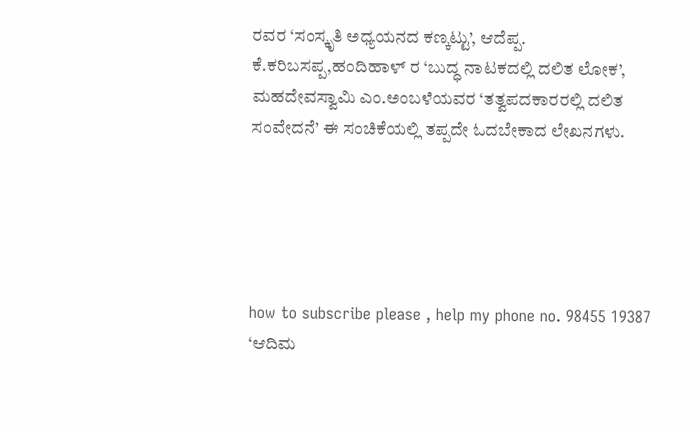ರವರ ‘ಸಂಸ್ಕೃತಿ ಅಧ್ಯಯನದ ಕಣ್ಕಟ್ಟು’, ಆದೆಪ್ಪ. ಕೆ.ಕರಿಬಸಪ್ಪ,ಹಂದಿಹಾಳ್ ರ ‘ಬುದ್ಧ ನಾಟಕದಲ್ಲಿ ದಲಿತ ಲೋಕ’, ಮಹದೇವಸ್ವಾಮಿ ಎಂ.ಅಂಬಳೆಯವರ ‘ತತ್ವಪದಕಾರರಲ್ಲಿ ದಲಿತ ಸಂವೇದನೆ’ ಈ ಸಂಚಿಕೆಯಲ್ಲಿ ತಪ್ಪದೇ ಓದಬೇಕಾದ ಲೇಖನಗಳು.





how to subscribe please , help my phone no. 98455 19387
‘ಆದಿಮ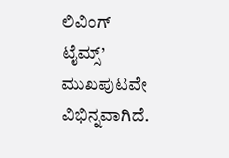ಲಿವಿಂಗ್ ಟೈಮ್ಸ್’ ಮುಖಪುಟವೇ ವಿಭಿನ್ನವಾಗಿದೆ.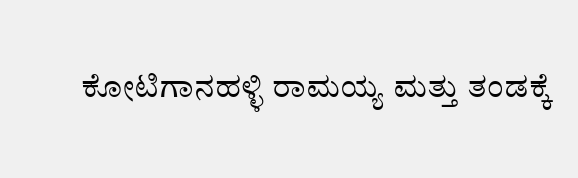ಕೋಟಿಗಾನಹಳ್ಳಿ ರಾಮಯ್ಯ ಮತ್ತು ತಂಡಕ್ಕೆ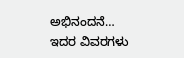ಅಭಿನಂದನೆ…
ಇದರ ವಿವರಗಳು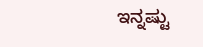ಇನ್ನಷ್ಟು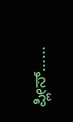ಪ್ಲೀಸ್……